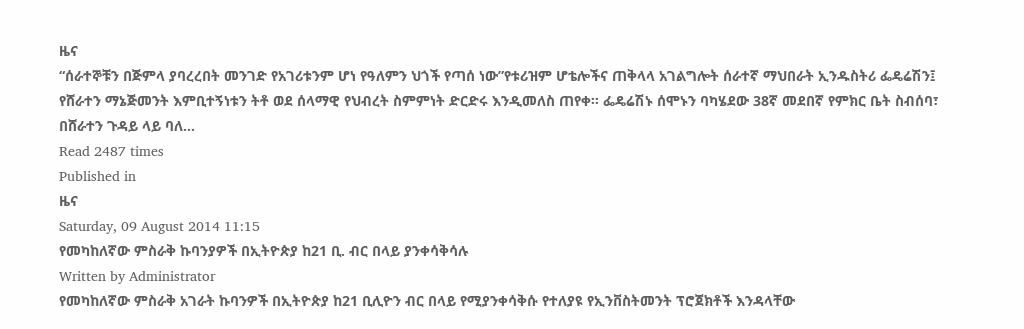ዜና
“ሰራተኞቹን በጅምላ ያባረረበት መንገድ የአገሪቱንም ሆነ የዓለምን ህጎች የጣሰ ነው”የቱሪዝም ሆቴሎችና ጠቅላላ አገልግሎት ሰራተኛ ማህበራት ኢንዱስትሪ ፌዴሬሽን፤ የሸራተን ማኔጅመንት እምቢተኝነቱን ትቶ ወደ ሰላማዊ የህብረት ስምምነት ድርድሩ እንዲመለስ ጠየቀ፡፡ ፌዴሬሽኑ ሰሞኑን ባካሄደው 38ኛ መደበኛ የምክር ቤት ስብሰባ፣ በሸራተን ጉዳይ ላይ ባለ…
Read 2487 times
Published in
ዜና
Saturday, 09 August 2014 11:15
የመካከለኛው ምስራቅ ኩባንያዎች በኢትዮጵያ ከ21 ቢ. ብር በላይ ያንቀሳቅሳሉ
Written by Administrator
የመካከለኛው ምስራቅ አገራት ኩባንዎች በኢትዮጵያ ከ21 ቢሊዮን ብር በላይ የሚያንቀሳቅሱ የተለያዩ የኢንቨስትመንት ፕሮጀክቶች እንዳላቸው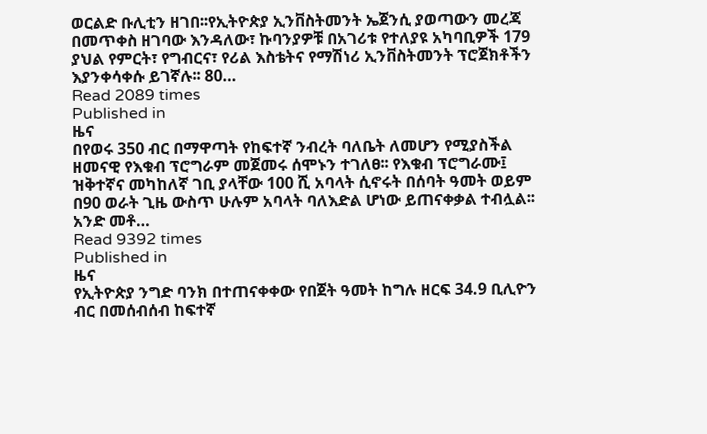ወርልድ ቡሊቲን ዘገበ፡፡የኢትዮጵያ ኢንቨስትመንት ኤጀንሲ ያወጣውን መረጃ በመጥቀስ ዘገባው እንዳለው፣ ኩባንያዎቹ በአገሪቱ የተለያዩ አካባቢዎች 179 ያህል የምርት፣ የግብርና፣ የሪል እስቴትና የማሽነሪ ኢንቨስትመንት ፕሮጀክቶችን እያንቀሳቀሱ ይገኛሉ፡፡ 80…
Read 2089 times
Published in
ዜና
በየወሩ 350 ብር በማዋጣት የከፍተኛ ንብረት ባለቤት ለመሆን የሚያስችል ዘመናዊ የእቁብ ፕሮግራም መጀመሩ ሰሞኑን ተገለፀ፡፡ የእቁብ ፕሮግራሙ፤ ዝቅተኛና መካከለኛ ገቢ ያላቸው 100 ሺ አባላት ሲኖሩት በሰባት ዓመት ወይም በ90 ወራት ጊዜ ውስጥ ሁሉም አባላት ባለእድል ሆነው ይጠናቀቃል ተብሏል፡፡ አንድ መቶ…
Read 9392 times
Published in
ዜና
የኢትዮጵያ ንግድ ባንክ በተጠናቀቀው የበጀት ዓመት ከግሉ ዘርፍ 34.9 ቢሊዮን ብር በመሰብሰብ ከፍተኛ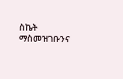ስኬት ማስመዝገቡንና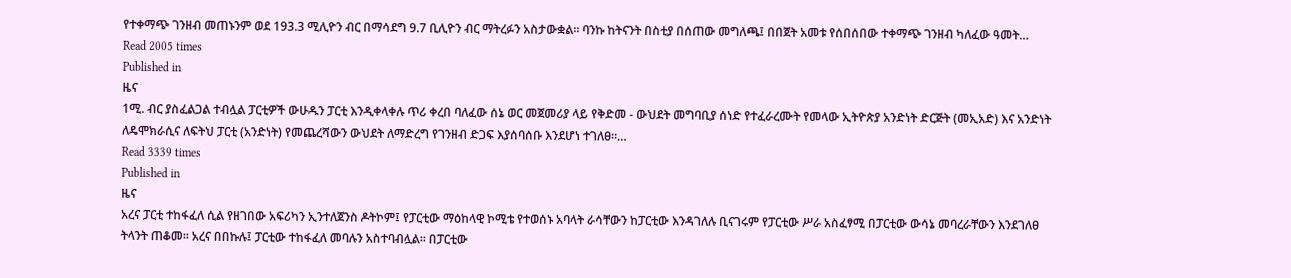የተቀማጭ ገንዘብ መጠኑንም ወደ 193.3 ሚሊዮን ብር በማሳደግ 9.7 ቢሊዮን ብር ማትረፉን አስታውቋል፡፡ ባንኩ ከትናንት በስቲያ በሰጠው መግለጫ፤ በበጀት አመቱ የሰበሰበው ተቀማጭ ገንዘብ ካለፈው ዓመት…
Read 2005 times
Published in
ዜና
1ሚ. ብር ያስፈልጋል ተብሏል ፓርቲዎች ውሁዱን ፓርቲ እንዲቀላቀሉ ጥሪ ቀረበ ባለፈው ሰኔ ወር መጀመሪያ ላይ የቅድመ - ውህደት መግባቢያ ሰነድ የተፈራረሙት የመላው ኢትዮጵያ አንድነት ድርጅት (መኢአድ) እና አንድነት ለዴሞክራሲና ለፍትህ ፓርቲ (አንድነት) የመጨረሻውን ውህደት ለማድረግ የገንዘብ ድጋፍ እያሰባሰቡ እንደሆነ ተገለፀ፡፡…
Read 3339 times
Published in
ዜና
አረና ፓርቲ ተከፋፈለ ሲል የዘገበው አፍሪካን ኢንተለጀንስ ዶትኮም፤ የፓርቲው ማዕከላዊ ኮሚቴ የተወሰኑ አባላት ራሳቸውን ከፓርቲው እንዳገለሉ ቢናገሩም የፓርቲው ሥራ አስፈፃሚ በፓርቲው ውሳኔ መባረራቸውን እንደገለፀ ትላንት ጠቆመ፡፡ አረና በበኩሉ፤ ፓርቲው ተከፋፈለ መባሉን አስተባብሏል፡፡ በፓርቲው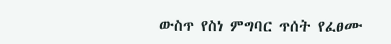ውስጥ የስነ ምግባር ጥሰት የፈፀሙ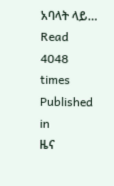አባላት ላይ…
Read 4048 times
Published in
ዜና